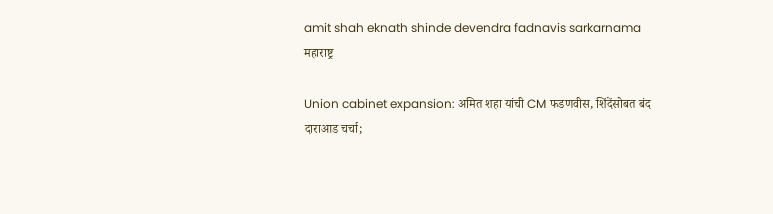amit shah eknath shinde devendra fadnavis sarkarnama
महाराष्ट्र

Union cabinet expansion: अमित शहा यांची CM फडणवीस, शिंदेंसोबत बंद दाराआड चर्चा;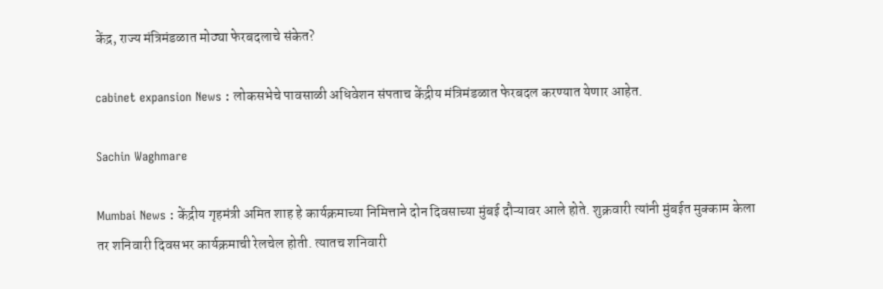केंद्र, राज्य मंत्रिमंडळात मोठ्या फेरबदलाचे संकेत?

cabinet expansion News : लोकसभेचे पावसाळी अधिवेशन संपताच केंद्रीय मंत्रिमंडळात फेरबदल करण्यात येणार आहेत.

Sachin Waghmare

Mumbai News : केंद्रीय गृहमंत्री अमित शाह हे कार्यक्रमाच्या निमित्ताने दोन दिवसाच्या मुंबई दौऱ्यावर आले होते. शुक्रवारी त्यांनी मुंबईत मुक्काम केला तर शनिवारी दिवसभर कार्यक्रमाची रेलचेल होती. त्यातच शनिवारी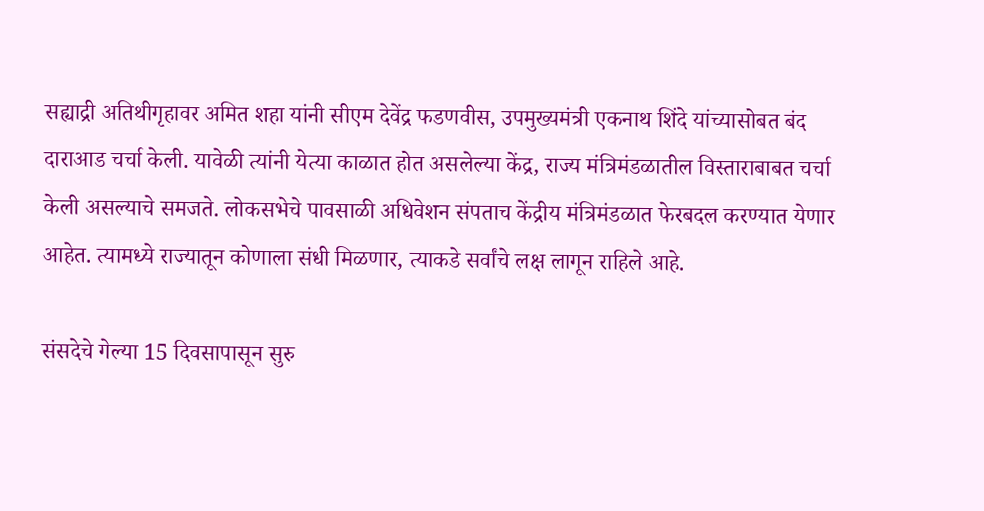सह्याद्री अतिथीगृहावर अमित शहा यांनी सीएम देवेंद्र फडणवीस, उपमुख्यमंत्री एकनाथ शिंदे यांच्यासोबत बंद दाराआड चर्चा केली. यावेळी त्यांनी येत्या काळात होत असलेल्या केंद्र, राज्य मंत्रिमंडळातील विस्ताराबाबत चर्चा केली असल्याचे समजते. लोकसभेचे पावसाळी अधिवेशन संपताच केंद्रीय मंत्रिमंडळात फेरबदल करण्यात येणार आहेत. त्यामध्ये राज्यातून कोणाला संधी मिळणार, त्याकडे सर्वांचे लक्ष लागून राहिले आहे.

संसदेचे गेल्या 15 दिवसापासून सुरु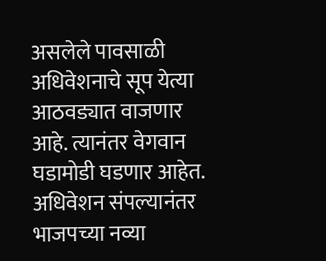असलेले पावसाळी अधिवेशनाचे सूप येत्या आठवड्यात वाजणार आहे. त्यानंतर वेगवान घडामोडी घडणार आहेत. अधिवेशन संपल्यानंतर भाजपच्या नव्या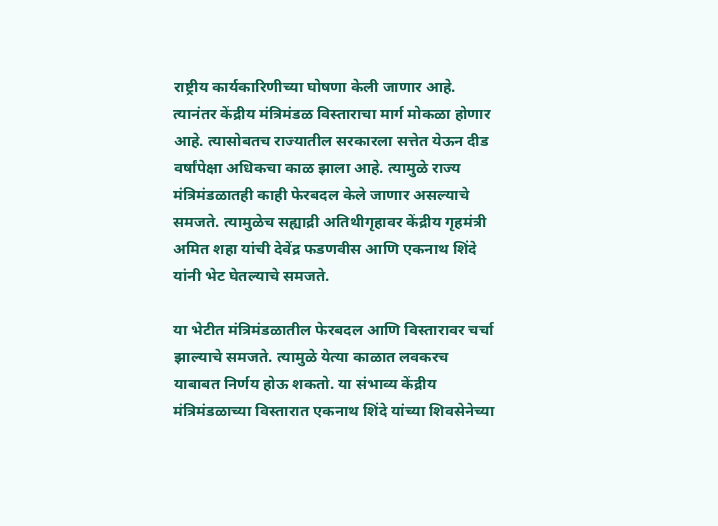राष्ट्रीय कार्यकारिणीच्या घोषणा केली जाणार आहे. त्यानंतर केंद्रीय मंत्रिमंडळ विस्ताराचा मार्ग मोकळा होणार आहे. त्यासोबतच राज्यातील सरकारला सत्तेत येऊन दीड वर्षांपेक्षा अधिकचा काळ झाला आहे. त्यामुळे राज्य मंत्रिमंडळातही काही फेरबदल केले जाणार असल्याचे समजते. त्यामुळेच सह्याद्री अतिथीगृहावर केंद्रीय गृहमंत्री अमित शहा यांची देवेंद्र फडणवीस आणि एकनाथ शिंदे यांनी भेट घेतल्याचे समजते.

या भेटीत मंत्रिमंडळातील फेरबदल आणि विस्तारावर चर्चा झाल्याचे समजते. त्यामुळे येत्या काळात लवकरच याबाबत निर्णय होऊ शकतो. या संभाव्य केंद्रीय मंत्रिमंडळाच्या विस्तारात एकनाथ शिंदे यांच्या शिवसेनेच्या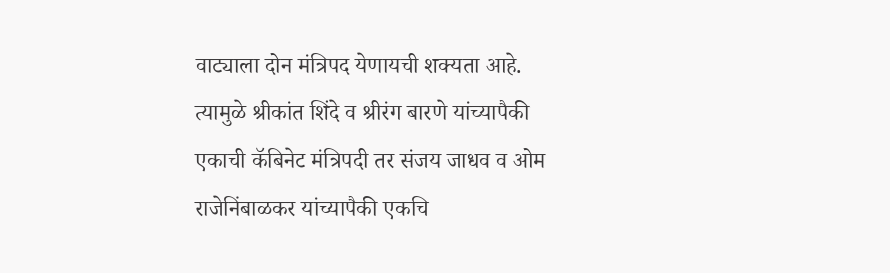वाट्याला दोन मंत्रिपद येणायची शक्यता आहे. त्यामुळे श्रीकांत शिंदे व श्रीरंग बारणे यांच्यापैकी एकाची कॅबिनेट मंत्रिपदी तर संजय जाधव व ओम राजेनिंबाळकर यांच्यापैकी एकचि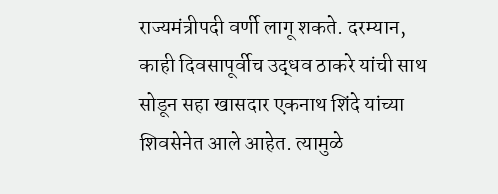राज्यमंत्रीपदी वर्णी लागू शकते. दरम्यान, काही दिवसापूर्वीच उद्धव ठाकरे यांची साथ सोडून सहा खासदार एकनाथ शिंदे यांच्या शिवसेनेत आले आहेत. त्यामुळे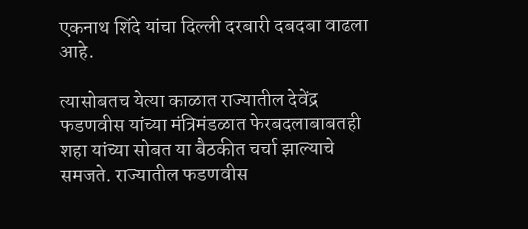एकनाथ शिंदे यांचा दिल्ली दरबारी दबदबा वाढला आहे.

त्यासोबतच येत्या काळात राज्यातील देवेंद्र फडणवीस यांच्या मंत्रिमंडळात फेरबदलाबाबतही शहा यांच्या सोबत या बैठकीत चर्चा झाल्याचे समजते. राज्यातील फडणवीस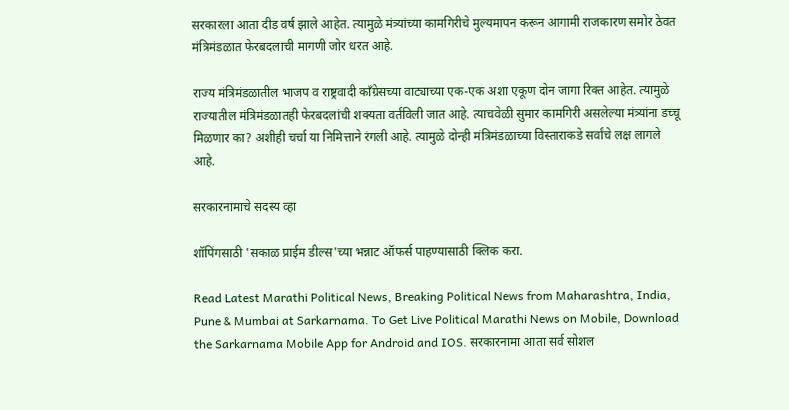सरकारला आता दीड वर्ष झाले आहेत. त्यामुळे मंत्र्यांच्या कामगिरीचे मुल्यमापन करून आगामी राजकारण समोर ठेवत मंत्रिमंडळात फेरबदलाची मागणी जोर धरत आहे.

राज्य मंत्रिमंडळातील भाजप व राष्ट्रवादी काँग्रेसच्या वाट्याच्या एक-एक अशा एकूण दोन जागा रिक्त आहेत. त्यामुळे राज्यातील मंत्रिमंडळातही फेरबदलांची शक्यता वर्तविली जात आहे. त्याचवेळी सुमार कामगिरी असलेल्या मंत्र्यांना डच्चू मिळणार का? अशीही चर्चा या निमित्ताने रंगली आहे. त्यामुळे दोन्ही मंत्रिमंडळाच्या विस्ताराकडे सर्वांचे लक्ष लागले आहे.

सरकारनामाचे सदस्य व्हा

शॉपिंगसाठी 'सकाळ प्राईम डील्स'च्या भन्नाट ऑफर्स पाहण्यासाठी क्लिक करा.

Read Latest Marathi Political News, Breaking Political News from Maharashtra, India, Pune & Mumbai at Sarkarnama. To Get Live Political Marathi News on Mobile, Download the Sarkarnama Mobile App for Android and IOS. सरकारनामा आता सर्व सोशल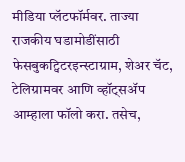मीडिया प्लॅटफॉर्मवर. ताज्या राजकीय घडामोडींसाठी फेसबुकट्विटरइन्स्टाग्राम, शेअर चॅट, टेलिग्रामवर आणि व्हॉट्सॲप आम्हाला फॉलो करा. तसेच,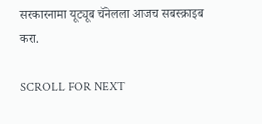सरकारनामा यूट्यूब चॅनेलला आजच सबस्क्राइब करा.

SCROLL FOR NEXT